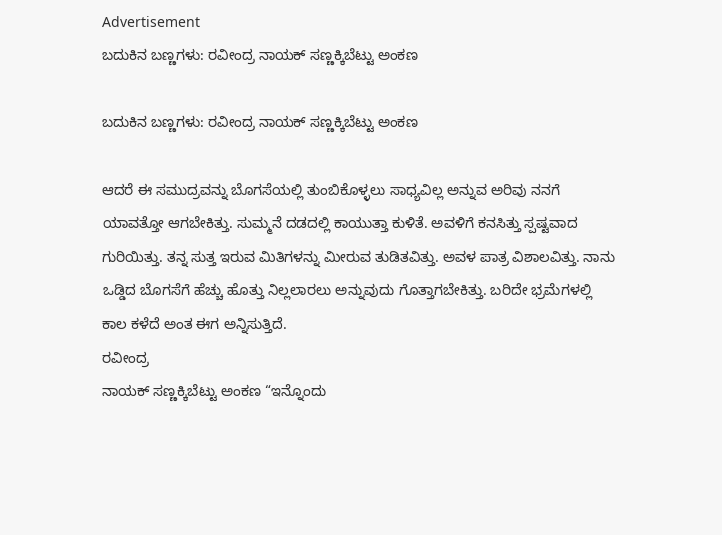Advertisement
ಬದುಕಿನ ಬಣ್ಣಗಳು: ರವೀಂದ್ರ ನಾಯಕ್ ಸಣ್ಣಕ್ಕಿಬೆಟ್ಟು ಅಂಕಣ

ಬದುಕಿನ ಬಣ್ಣಗಳು: ರವೀಂದ್ರ ನಾಯಕ್ ಸಣ್ಣಕ್ಕಿಬೆಟ್ಟು ಅಂಕಣ

ಆದರೆ ಈ ಸಮುದ್ರವನ್ನು ಬೊಗಸೆಯಲ್ಲಿ ತುಂಬಿಕೊಳ್ಳಲು ಸಾಧ್ಯವಿಲ್ಲ ಅನ್ನುವ ಅರಿವು ನನಗೆ ಯಾವತ್ತೋ ಆಗಬೇಕಿತ್ತು. ಸುಮ್ಮನೆ ದಡದಲ್ಲಿ ಕಾಯುತ್ತಾ ಕುಳಿತೆ. ಅವಳಿಗೆ ಕನಸಿತ್ತು ಸ್ಪಷ್ಟವಾದ ಗುರಿಯಿತ್ತು. ತನ್ನ ಸುತ್ತ ಇರುವ ಮಿತಿಗಳನ್ನು ಮೀರುವ ತುಡಿತವಿತ್ತು. ಅವಳ ಪಾತ್ರ ವಿಶಾಲವಿತ್ತು. ನಾನು ಒಡ್ಡಿದ ಬೊಗಸೆಗೆ ಹೆಚ್ಚು ಹೊತ್ತು ನಿಲ್ಲಲಾರಲು ಅನ್ನುವುದು ಗೊತ್ತಾಗಬೇಕಿತ್ತು. ಬರಿದೇ ಭ್ರಮೆಗಳಲ್ಲಿ ಕಾಲ ಕಳೆದೆ ಅಂತ ಈಗ ಅನ್ನಿಸುತ್ತಿದೆ.
ರವೀಂದ್ರ
ನಾಯಕ್ ಸಣ್ಣಕ್ಕಿಬೆಟ್ಟು ಅಂಕಣ “ಇನ್ನೊಂದು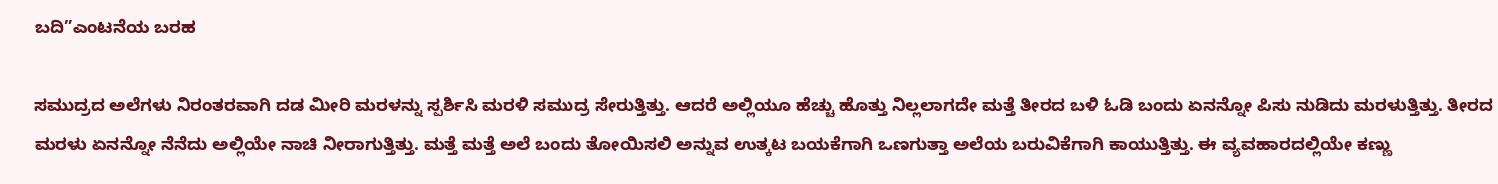ಬದಿ”ಎಂಟನೆಯ ಬರಹ

ಸಮುದ್ರದ ಅಲೆಗಳು ನಿರಂತರವಾಗಿ ದಡ ಮೀರಿ ಮರಳನ್ನು ಸ್ಪರ್ಶಿಸಿ ಮರಳಿ ಸಮುದ್ರ ಸೇರುತ್ತಿತ್ತು. ಆದರೆ ಅಲ್ಲಿಯೂ ಹೆಚ್ಚು ಹೊತ್ತು ನಿಲ್ಲಲಾಗದೇ ಮತ್ತೆ ತೀರದ ಬಳಿ ಓಡಿ ಬಂದು ಏನನ್ನೋ ಪಿಸು ನುಡಿದು ಮರಳುತ್ತಿತ್ತು. ತೀರದ ಮರಳು ಏನನ್ನೋ ನೆನೆದು ಅಲ್ಲಿಯೇ ನಾಚಿ ನೀರಾಗುತ್ತಿತ್ತು. ಮತ್ತೆ ಮತ್ತೆ ಅಲೆ ಬಂದು ತೋಯಿಸಲಿ ಅನ್ನುವ ಉತ್ಕಟ ಬಯಕೆಗಾಗಿ ಒಣಗುತ್ತಾ ಅಲೆಯ ಬರುವಿಕೆಗಾಗಿ ಕಾಯುತ್ತಿತ್ತು. ಈ ವ್ಯವಹಾರದಲ್ಲಿಯೇ ಕಣ್ಣು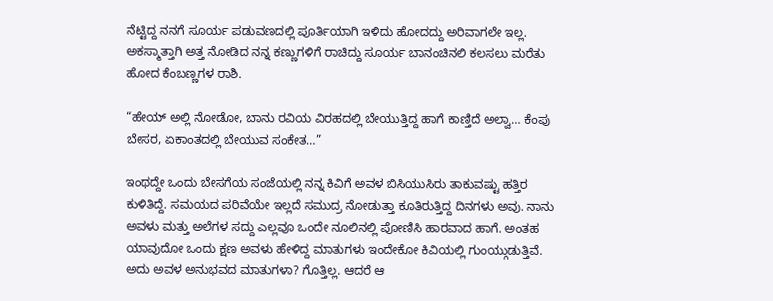ನೆಟ್ಟಿದ್ದ ನನಗೆ ಸೂರ್ಯ ಪಡುವಣದಲ್ಲಿ ಪೂರ್ತಿಯಾಗಿ ಇಳಿದು ಹೋದದ್ದು ಅರಿವಾಗಲೇ ಇಲ್ಲ. ಅಕಸ್ಮಾತ್ತಾಗಿ ಅತ್ತ ನೋಡಿದ ನನ್ನ ಕಣ್ಣುಗಳಿಗೆ ರಾಚಿದ್ದು ಸೂರ್ಯ ಬಾನಂಚಿನಲಿ ಕಲಸಲು ಮರೆತು ಹೋದ ಕೆಂಬಣ್ಣಗಳ ರಾಶಿ.

“ಹೇಯ್ ಅಲ್ಲಿ ನೋಡೋ, ಬಾನು ರವಿಯ ವಿರಹದಲ್ಲಿ ಬೇಯುತ್ತಿದ್ದ ಹಾಗೆ ಕಾಣ್ತಿದೆ ಅಲ್ವಾ… ಕೆಂಪು ಬೇಸರ, ಏಕಾಂತದಲ್ಲಿ ಬೇಯುವ ಸಂಕೇತ…”

ಇಂಥದ್ದೇ ಒಂದು ಬೇಸಗೆಯ ಸಂಜೆಯಲ್ಲಿ ನನ್ನ ಕಿವಿಗೆ ಅವಳ ಬಿಸಿಯುಸಿರು ತಾಕುವಷ್ಟು ಹತ್ತಿರ ಕುಳಿತಿದ್ದೆ. ಸಮಯದ ಪರಿವೆಯೇ ಇಲ್ಲದೆ ಸಮುದ್ರ ನೋಡುತ್ತಾ ಕೂತಿರುತ್ತಿದ್ದ ದಿನಗಳು ಅವು. ನಾನು ಅವಳು ಮತ್ತು ಅಲೆಗಳ ಸದ್ದು ಎಲ್ಲವೂ ಒಂದೇ ನೂಲಿನಲ್ಲಿ ಪೋಣಿಸಿ ಹಾರವಾದ ಹಾಗೆ. ಅಂತಹ ಯಾವುದೋ ಒಂದು ಕ್ಷಣ ಅವಳು ಹೇಳಿದ್ದ ಮಾತುಗಳು ಇಂದೇಕೋ ಕಿವಿಯಲ್ಲಿ ಗುಂಯ್ಗುಡುತ್ತಿವೆ. ಅದು ಅವಳ ಅನುಭವದ ಮಾತುಗಳಾ? ಗೊತ್ತಿಲ್ಲ. ಆದರೆ ಆ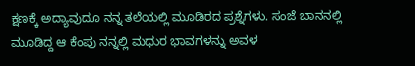ಕ್ಷಣಕ್ಕೆ ಅದ್ಯಾವುದೂ ನನ್ನ ತಲೆಯಲ್ಲಿ ಮೂಡಿರದ ಪ್ರಶ್ನೆಗಳು. ಸಂಜೆ ಬಾನನಲ್ಲಿ ಮೂಡಿದ್ದ ಆ ಕೆಂಪು ನನ್ನಲ್ಲಿ ಮಧುರ ಭಾವಗಳನ್ನು ಅವಳ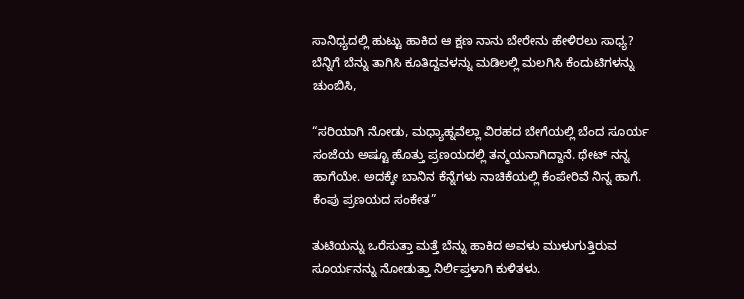ಸಾನಿಧ್ಯದಲ್ಲಿ ಹುಟ್ಟು ಹಾಕಿದ ಆ ಕ್ಷಣ ನಾನು ಬೇರೇನು ಹೇಳಿರಲು ಸಾಧ್ಯ? ಬೆನ್ನಿಗೆ ಬೆನ್ನು ತಾಗಿಸಿ ಕೂತಿದ್ದವಳನ್ನು ಮಡಿಲಲ್ಲಿ ಮಲಗಿಸಿ ಕೆಂದುಟಿಗಳನ್ನು ಚುಂಬಿಸಿ,

“ಸರಿಯಾಗಿ ನೋಡು, ಮಧ್ಯಾಹ್ನವೆಲ್ಲಾ ವಿರಹದ ಬೇಗೆಯಲ್ಲಿ ಬೆಂದ ಸೂರ್ಯ ಸಂಜೆಯ ಅಷ್ಟೂ ಹೊತ್ತು ಪ್ರಣಯದಲ್ಲಿ ತನ್ಮಯನಾಗಿದ್ದಾನೆ. ಥೇಟ್ ನನ್ನ ಹಾಗೆಯೇ. ಅದಕ್ಕೇ ಬಾನಿನ ಕೆನ್ನೆಗಳು ನಾಚಿಕೆಯಲ್ಲಿ ಕೆಂಪೇರಿವೆ ನಿನ್ನ ಹಾಗೆ. ಕೆಂಪು ಪ್ರಣಯದ ಸಂಕೇತ”

ತುಟಿಯನ್ನು ಒರೆಸುತ್ತಾ ಮತ್ತೆ ಬೆನ್ನು ಹಾಕಿದ ಅವಳು ಮುಳುಗುತ್ತಿರುವ ಸೂರ್ಯನನ್ನು ನೋಡುತ್ತಾ ನಿರ್ಲಿಪ್ತಳಾಗಿ ಕುಳಿತಳು.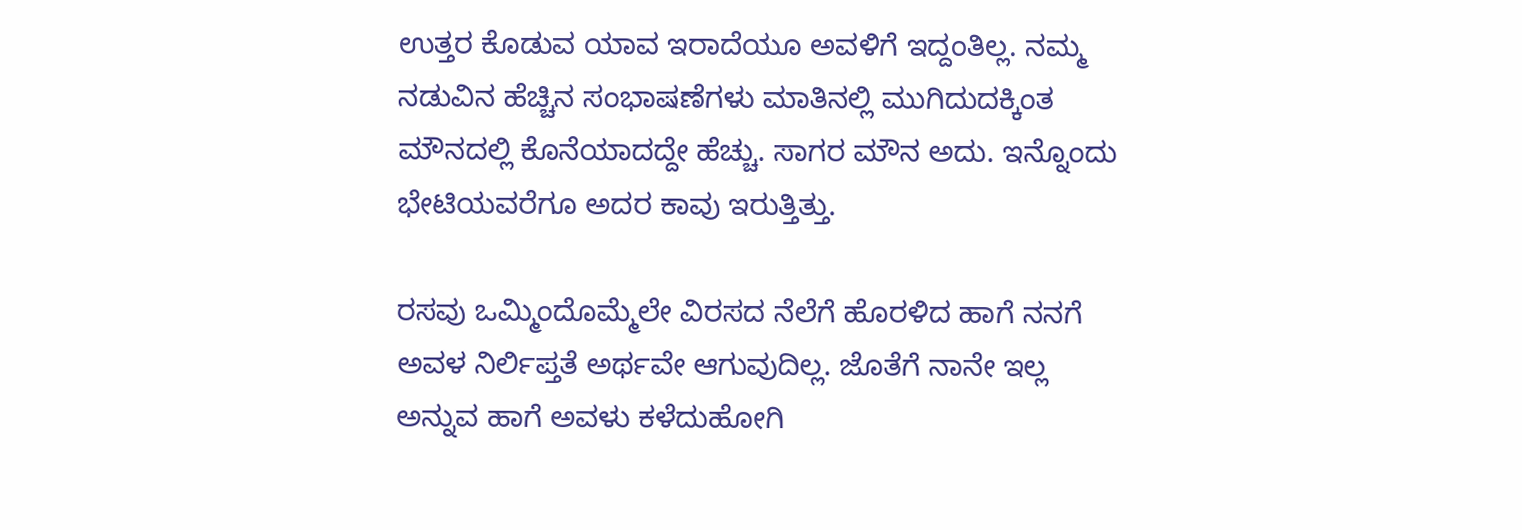ಉತ್ತರ ಕೊಡುವ ಯಾವ ಇರಾದೆಯೂ ಅವಳಿಗೆ ಇದ್ದಂತಿಲ್ಲ. ನಮ್ಮ ನಡುವಿನ ಹೆಚ್ಚಿನ ಸಂಭಾಷಣೆಗಳು ಮಾತಿನಲ್ಲಿ ಮುಗಿದುದಕ್ಕಿಂತ ಮೌನದಲ್ಲಿ ಕೊನೆಯಾದದ್ದೇ ಹೆಚ್ಚು. ಸಾಗರ ಮೌನ ಅದು. ಇನ್ನೊಂದು ಭೇಟಿಯವರೆಗೂ ಅದರ ಕಾವು ಇರುತ್ತಿತ್ತು.

ರಸವು ಒಮ್ಮಿಂದೊಮ್ಮೆಲೇ ವಿರಸದ ನೆಲೆಗೆ ಹೊರಳಿದ ಹಾಗೆ ನನಗೆ ಅವಳ ನಿರ್ಲಿಪ್ತತೆ ಅರ್ಥವೇ ಆಗುವುದಿಲ್ಲ. ಜೊತೆಗೆ ನಾನೇ ಇಲ್ಲ ಅನ್ನುವ ಹಾಗೆ ಅವಳು ಕಳೆದುಹೋಗಿ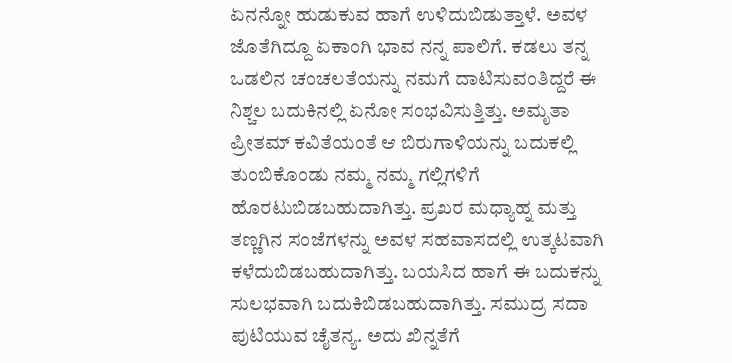ಏನನ್ನೋ ಹುಡುಕುವ ಹಾಗೆ ಉಳಿದುಬಿಡುತ್ತಾಳೆ. ಅವಳ ಜೊತೆಗಿದ್ದೂ ಏಕಾಂಗಿ ಭಾವ ನನ್ನ ಪಾಲಿಗೆ. ಕಡಲು ತನ್ನ ಒಡಲಿನ ಚಂಚಲತೆಯನ್ನು ನಮಗೆ ದಾಟಿಸುವಂತಿದ್ದರೆ ಈ ನಿಶ್ಚಲ ಬದುಕಿನಲ್ಲಿ ಏನೋ ಸಂಭವಿಸುತ್ತಿತ್ತು. ಅಮೃತಾ ಪ್ರೀತಮ್ ಕವಿತೆಯಂತೆ ಆ ಬಿರುಗಾಳಿಯನ್ನು ಬದುಕಲ್ಲಿ ತುಂಬಿಕೊಂಡು ನಮ್ಮ ನಮ್ಮ ಗಲ್ಲಿಗಳಿಗೆ ಹೊರಟುಬಿಡಬಹುದಾಗಿತ್ತು. ಪ್ರಖರ ಮಧ್ಯಾಹ್ನ ಮತ್ತು ತಣ್ಣಗಿನ ಸಂಜೆಗಳನ್ನು ಅವಳ ಸಹವಾಸದಲ್ಲಿ ಉತ್ಕಟವಾಗಿ ಕಳೆದುಬಿಡಬಹುದಾಗಿತ್ತು. ಬಯಸಿದ ಹಾಗೆ ಈ ಬದುಕನ್ನು ಸುಲಭವಾಗಿ ಬದುಕಿಬಿಡಬಹುದಾಗಿತ್ತು. ಸಮುದ್ರ ಸದಾ ಪುಟಿಯುವ ಚೈತನ್ಯ. ಅದು ಖಿನ್ನತೆಗೆ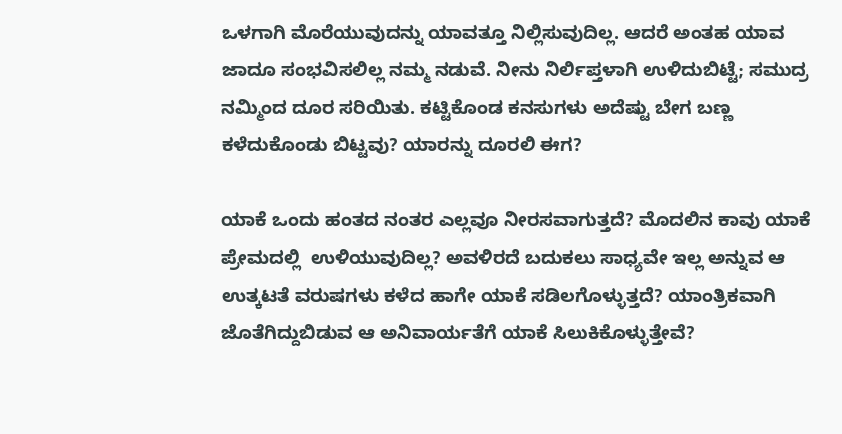ಒಳಗಾಗಿ ಮೊರೆಯುವುದನ್ನು ಯಾವತ್ತೂ ನಿಲ್ಲಿಸುವುದಿಲ್ಲ. ಆದರೆ ಅಂತಹ ಯಾವ ಜಾದೂ ಸಂಭವಿಸಲಿಲ್ಲ ನಮ್ಮ ನಡುವೆ. ನೀನು ನಿರ್ಲಿಪ್ತಳಾಗಿ ಉಳಿದುಬಿಟ್ಟೆ; ಸಮುದ್ರ ನಮ್ಮಿಂದ ದೂರ ಸರಿಯಿತು. ಕಟ್ಟಿಕೊಂಡ ಕನಸುಗಳು ಅದೆಷ್ಟು ಬೇಗ ಬಣ್ಣ ಕಳೆದುಕೊಂಡು ಬಿಟ್ಟವು? ಯಾರನ್ನು ದೂರಲಿ ಈಗ?

ಯಾಕೆ ಒಂದು ಹಂತದ ನಂತರ ಎಲ್ಲವೂ ನೀರಸವಾಗುತ್ತದೆ? ಮೊದಲಿನ ಕಾವು ಯಾಕೆ ಪ್ರೇಮದಲ್ಲಿ  ಉಳಿಯುವುದಿಲ್ಲ? ಅವಳಿರದೆ ಬದುಕಲು ಸಾಧ್ಯವೇ ಇಲ್ಲ ಅನ್ನುವ ಆ ಉತ್ಕಟತೆ ವರುಷಗಳು ಕಳೆದ ಹಾಗೇ ಯಾಕೆ ಸಡಿಲಗೊಳ್ಳುತ್ತದೆ? ಯಾಂತ್ರಿಕವಾಗಿ ಜೊತೆಗಿದ್ದುಬಿಡುವ ಆ ಅನಿವಾರ್ಯತೆಗೆ ಯಾಕೆ ಸಿಲುಕಿಕೊಳ್ಳುತ್ತೇವೆ?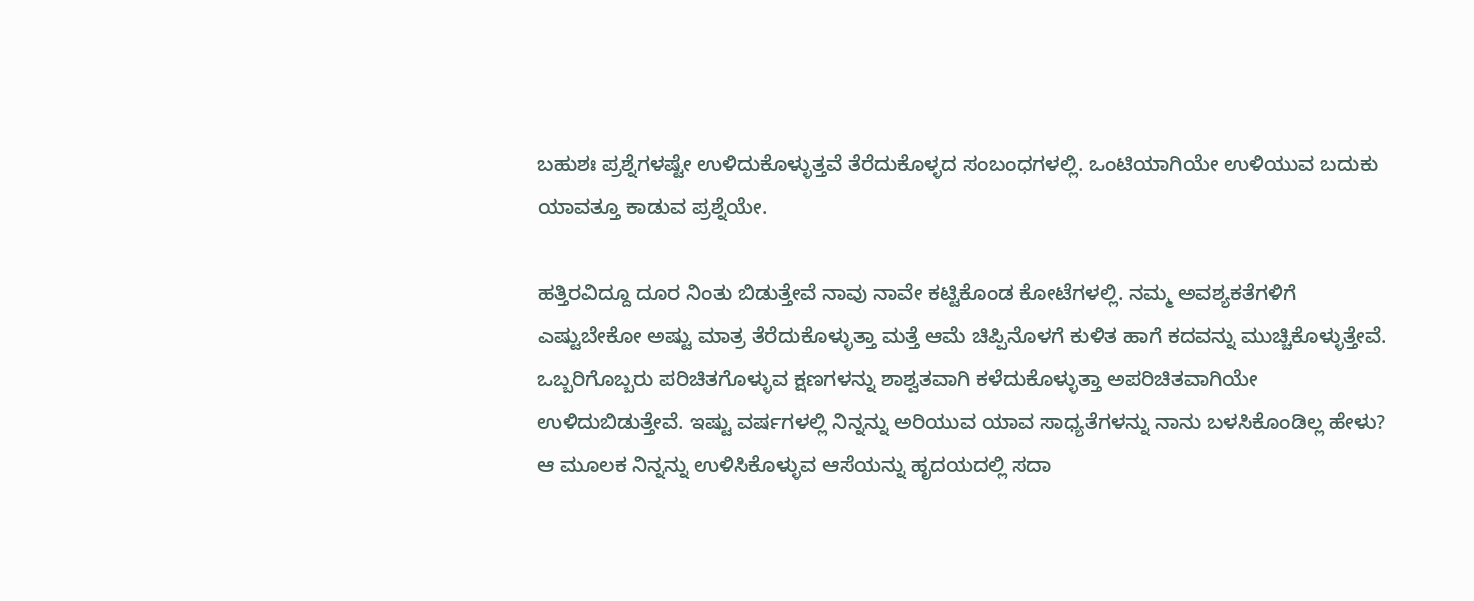ಬಹುಶಃ ಪ್ರಶ್ನೆಗಳಷ್ಟೇ ಉಳಿದುಕೊಳ್ಳುತ್ತವೆ ತೆರೆದುಕೊಳ್ಳದ ಸಂಬಂಧಗಳಲ್ಲಿ. ಒಂಟಿಯಾಗಿಯೇ ಉಳಿಯುವ ಬದುಕು ಯಾವತ್ತೂ ಕಾಡುವ ಪ್ರಶ್ನೆಯೇ.

ಹತ್ತಿರವಿದ್ದೂ ದೂರ ನಿಂತು ಬಿಡುತ್ತೇವೆ ನಾವು ನಾವೇ ಕಟ್ಟಿಕೊಂಡ ಕೋಟೆಗಳಲ್ಲಿ. ನಮ್ಮ ಅವಶ್ಯಕತೆಗಳಿಗೆ ಎಷ್ಟುಬೇಕೋ ಅಷ್ಟು ಮಾತ್ರ ತೆರೆದುಕೊಳ್ಳುತ್ತಾ ಮತ್ತೆ ಆಮೆ ಚಿಪ್ಪಿನೊಳಗೆ ಕುಳಿತ ಹಾಗೆ ಕದವನ್ನು ಮುಚ್ಚಿಕೊಳ್ಳುತ್ತೇವೆ. ಒಬ್ಬರಿಗೊಬ್ಬರು ಪರಿಚಿತಗೊಳ್ಳುವ ಕ್ಷಣಗಳನ್ನು ಶಾಶ್ವತವಾಗಿ ಕಳೆದುಕೊಳ್ಳುತ್ತಾ ಅಪರಿಚಿತವಾಗಿಯೇ ಉಳಿದುಬಿಡುತ್ತೇವೆ. ಇಷ್ಟು ವರ್ಷಗಳಲ್ಲಿ ನಿನ್ನನ್ನು ಅರಿಯುವ ಯಾವ ಸಾಧ್ಯತೆಗಳನ್ನು ನಾನು ಬಳಸಿಕೊಂಡಿಲ್ಲ ಹೇಳು? ಆ ಮೂಲಕ ನಿನ್ನನ್ನು ಉಳಿಸಿಕೊಳ್ಳುವ ಆಸೆಯನ್ನು ಹೃದಯದಲ್ಲಿ ಸದಾ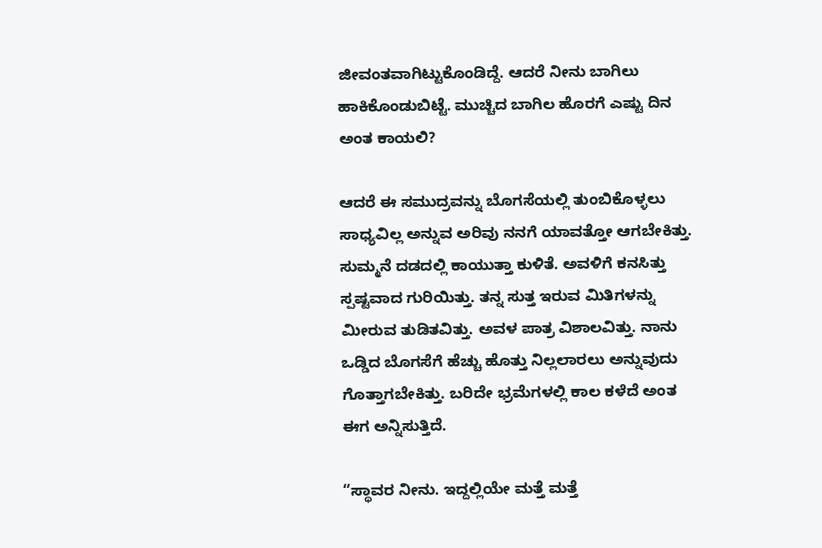ಜೀವಂತವಾಗಿಟ್ಟುಕೊಂಡಿದ್ದೆ. ಆದರೆ ನೀನು ಬಾಗಿಲು ಹಾಕಿಕೊಂಡುಬಿಟ್ಟೆ. ಮುಚ್ಚಿದ ಬಾಗಿಲ ಹೊರಗೆ ಎಷ್ಟು ದಿನ ಅಂತ ಕಾಯಲಿ?

ಆದರೆ ಈ ಸಮುದ್ರವನ್ನು ಬೊಗಸೆಯಲ್ಲಿ ತುಂಬಿಕೊಳ್ಳಲು ಸಾಧ್ಯವಿಲ್ಲ ಅನ್ನುವ ಅರಿವು ನನಗೆ ಯಾವತ್ತೋ ಆಗಬೇಕಿತ್ತು. ಸುಮ್ಮನೆ ದಡದಲ್ಲಿ ಕಾಯುತ್ತಾ ಕುಳಿತೆ. ಅವಳಿಗೆ ಕನಸಿತ್ತು ಸ್ಪಷ್ಟವಾದ ಗುರಿಯಿತ್ತು. ತನ್ನ ಸುತ್ತ ಇರುವ ಮಿತಿಗಳನ್ನು ಮೀರುವ ತುಡಿತವಿತ್ತು. ಅವಳ ಪಾತ್ರ ವಿಶಾಲವಿತ್ತು. ನಾನು ಒಡ್ಡಿದ ಬೊಗಸೆಗೆ ಹೆಚ್ಚು ಹೊತ್ತು ನಿಲ್ಲಲಾರಲು ಅನ್ನುವುದು ಗೊತ್ತಾಗಬೇಕಿತ್ತು. ಬರಿದೇ ಭ್ರಮೆಗಳಲ್ಲಿ ಕಾಲ ಕಳೆದೆ ಅಂತ ಈಗ ಅನ್ನಿಸುತ್ತಿದೆ.

“ಸ್ಥಾವರ ನೀನು. ಇದ್ದಲ್ಲಿಯೇ ಮತ್ತೆ ಮತ್ತೆ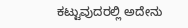ಕಟ್ಟುವುದರಲ್ಲಿ ಅದೇನು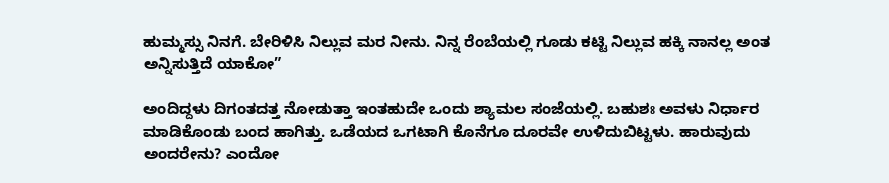ಹುಮ್ಮಸ್ಸು ನಿನಗೆ. ಬೇರಿಳಿಸಿ ನಿಲ್ಲುವ ಮರ ನೀನು. ನಿನ್ನ ರೆಂಬೆಯಲ್ಲಿ ಗೂಡು ಕಟ್ಟಿ ನಿಲ್ಲುವ ಹಕ್ಕಿ ನಾನಲ್ಲ ಅಂತ ಅನ್ನಿಸುತ್ತಿದೆ ಯಾಕೋ”

ಅಂದಿದ್ದಳು ದಿಗಂತದತ್ತ ನೋಡುತ್ತಾ ಇಂತಹುದೇ ಒಂದು ಶ್ಯಾಮಲ ಸಂಜೆಯಲ್ಲಿ. ಬಹುಶಃ ಅವಳು ನಿರ್ಧಾರ ಮಾಡಿಕೊಂಡು ಬಂದ ಹಾಗಿತ್ತು. ಒಡೆಯದ ಒಗಟಾಗಿ ಕೊನೆಗೂ ದೂರವೇ ಉಳಿದುಬಿಟ್ಟಳು. ಹಾರುವುದು ಅಂದರೇನು? ಎಂದೋ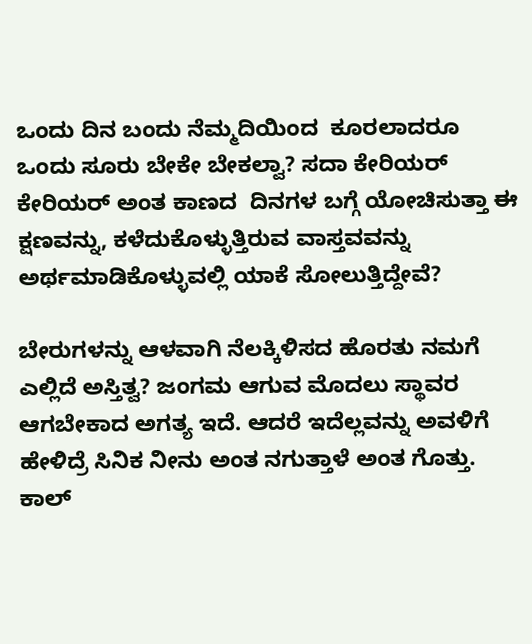ಒಂದು ದಿನ ಬಂದು ನೆಮ್ಮದಿಯಿಂದ  ಕೂರಲಾದರೂ ಒಂದು ಸೂರು ಬೇಕೇ ಬೇಕಲ್ವಾ? ಸದಾ ಕೇರಿಯರ್ ಕೇರಿಯರ್ ಅಂತ ಕಾಣದ  ದಿನಗಳ ಬಗ್ಗೆ ಯೋಚಿಸುತ್ತಾ ಈ ಕ್ಷಣವನ್ನು, ಕಳೆದುಕೊಳ್ಳುತ್ತಿರುವ ವಾಸ್ತವವನ್ನು ಅರ್ಥಮಾಡಿಕೊಳ್ಳುವಲ್ಲಿ ಯಾಕೆ ಸೋಲುತ್ತಿದ್ದೇವೆ?

ಬೇರುಗಳನ್ನು ಆಳವಾಗಿ ನೆಲಕ್ಕಿಳಿಸದ ಹೊರತು ನಮಗೆ ಎಲ್ಲಿದೆ ಅಸ್ತಿತ್ವ? ಜಂಗಮ ಆಗುವ ಮೊದಲು ಸ್ಥಾವರ ಆಗಬೇಕಾದ ಅಗತ್ಯ ಇದೆ. ಆದರೆ ಇದೆಲ್ಲವನ್ನು ಅವಳಿಗೆ ಹೇಳಿದ್ರೆ ಸಿನಿಕ ನೀನು ಅಂತ ನಗುತ್ತಾಳೆ ಅಂತ ಗೊತ್ತು. ಕಾಲ್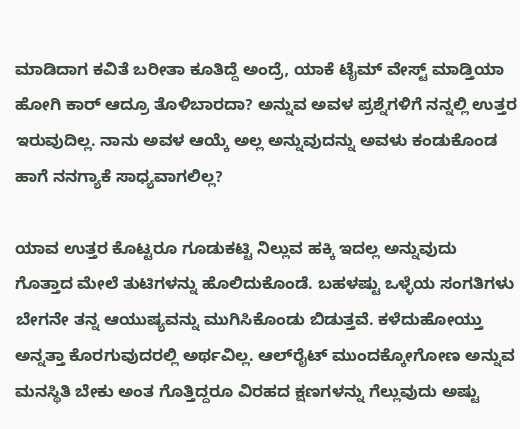ಮಾಡಿದಾಗ ಕವಿತೆ ಬರೀತಾ ಕೂತಿದ್ದೆ ಅಂದ್ರೆ, ಯಾಕೆ ಟೈಮ್ ವೇಸ್ಟ್ ಮಾಡ್ತಿಯಾ ಹೋಗಿ ಕಾರ್ ಆದ್ರೂ ತೊಳಿಬಾರದಾ? ಅನ್ನುವ ಅವಳ ಪ್ರಶ್ನೆಗಳಿಗೆ ನನ್ನಲ್ಲಿ ಉತ್ತರ ಇರುವುದಿಲ್ಲ. ನಾನು ಅವಳ ಆಯ್ಕೆ ಅಲ್ಲ ಅನ್ನುವುದನ್ನು ಅವಳು ಕಂಡುಕೊಂಡ ಹಾಗೆ ನನಗ್ಯಾಕೆ ಸಾಧ್ಯವಾಗಲಿಲ್ಲ?

ಯಾವ ಉತ್ತರ ಕೊಟ್ಟರೂ ಗೂಡುಕಟ್ಟಿ ನಿಲ್ಲುವ ಹಕ್ಕಿ ಇದಲ್ಲ ಅನ್ನುವುದು ಗೊತ್ತಾದ ಮೇಲೆ ತುಟಿಗಳನ್ನು ಹೊಲಿದುಕೊಂಡೆ. ಬಹಳಷ್ಟು ಒಳ್ಳೆಯ ಸಂಗತಿಗಳು ಬೇಗನೇ ತನ್ನ ಆಯುಷ್ಯವನ್ನು ಮುಗಿಸಿಕೊಂಡು ಬಿಡುತ್ತವೆ. ಕಳೆದುಹೋಯ್ತು ಅನ್ನತ್ತಾ ಕೊರಗುವುದರಲ್ಲಿ ಅರ್ಥವಿಲ್ಲ. ಆಲ್‌ರೈಟ್ ಮುಂದಕ್ಕೋಗೋಣ ಅನ್ನುವ ಮನಸ್ಥಿತಿ ಬೇಕು ಅಂತ ಗೊತ್ತಿದ್ದರೂ ವಿರಹದ ಕ್ಷಣಗಳನ್ನು ಗೆಲ್ಲುವುದು ಅಷ್ಟು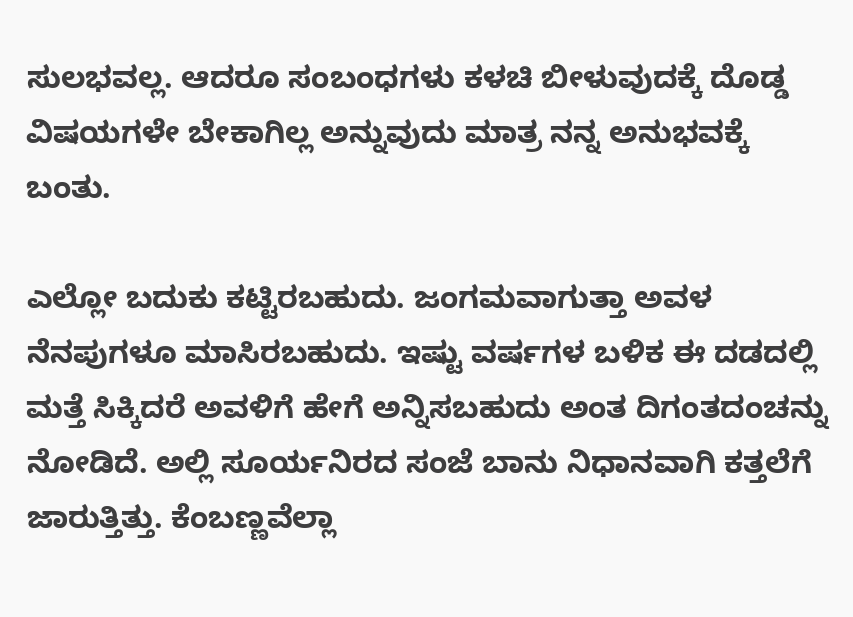ಸುಲಭವಲ್ಲ. ಆದರೂ ಸಂಬಂಧಗಳು ಕಳಚಿ ಬೀಳುವುದಕ್ಕೆ ದೊಡ್ಡ ವಿಷಯಗಳೇ ಬೇಕಾಗಿಲ್ಲ ಅನ್ನುವುದು ಮಾತ್ರ ನನ್ನ ಅನುಭವಕ್ಕೆ ಬಂತು.

ಎಲ್ಲೋ ಬದುಕು ಕಟ್ಟಿರಬಹುದು. ಜಂಗಮವಾಗುತ್ತಾ ಅವಳ ನೆನಪುಗಳೂ ಮಾಸಿರಬಹುದು. ಇಷ್ಟು ವರ್ಷಗಳ ಬಳಿಕ ಈ ದಡದಲ್ಲಿ ಮತ್ತೆ ಸಿಕ್ಕಿದರೆ ಅವಳಿಗೆ ಹೇಗೆ ಅನ್ನಿಸಬಹುದು ಅಂತ ದಿಗಂತದಂಚನ್ನು ನೋಡಿದೆ. ಅಲ್ಲಿ ಸೂರ್ಯನಿರದ ಸಂಜೆ ಬಾನು ನಿಧಾನವಾಗಿ ಕತ್ತಲೆಗೆ ಜಾರುತ್ತಿತ್ತು. ಕೆಂಬಣ್ಣವೆಲ್ಲಾ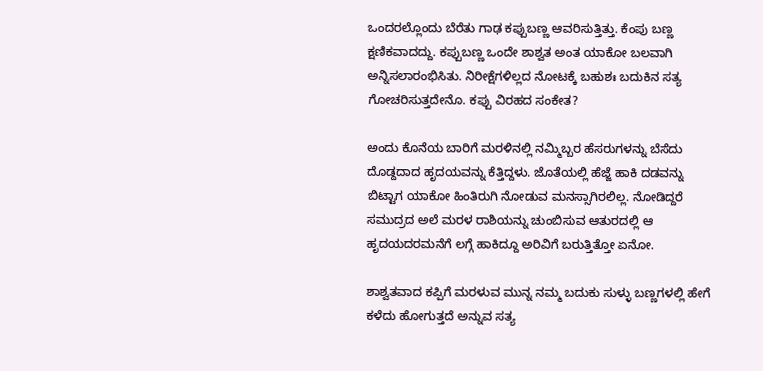ಒಂದರಲ್ಲೊಂದು ಬೆರೆತು ಗಾಢ ಕಪ್ಪುಬಣ್ಣ ಆವರಿಸುತ್ತಿತ್ತು. ಕೆಂಪು ಬಣ್ಣ ಕ್ಷಣಿಕವಾದದ್ದು. ಕಪ್ಪುಬಣ್ಣ ಒಂದೇ ಶಾಶ್ವತ ಅಂತ ಯಾಕೋ ಬಲವಾಗಿ ಅನ್ನಿಸಲಾರಂಭಿಸಿತು. ನಿರೀಕ್ಷೆಗಳಿಲ್ಲದ ನೋಟಕ್ಕೆ ಬಹುಶಃ ಬದುಕಿನ ಸತ್ಯ ಗೋಚರಿಸುತ್ತದೇನೊ. ಕಪ್ಪು ವಿರಹದ ಸಂಕೇತ?

ಅಂದು ಕೊನೆಯ ಬಾರಿಗೆ ಮರಳಿನಲ್ಲಿ ನಮ್ಮಿಬ್ಬರ ಹೆಸರುಗಳನ್ನು ಬೆಸೆದು ದೊಡ್ದದಾದ ಹೃದಯವನ್ನು ಕೆತ್ತಿದ್ದಳು. ಜೊತೆಯಲ್ಲಿ ಹೆಜ್ಜೆ ಹಾಕಿ ದಡವನ್ನು ಬಿಟ್ಟಾಗ ಯಾಕೋ ಹಿಂತಿರುಗಿ ನೋಡುವ ಮನಸ್ಸಾಗಿರಲಿಲ್ಲ. ನೋಡಿದ್ದರೆ ಸಮುದ್ರದ ಅಲೆ ಮರಳ ರಾಶಿಯನ್ನು ಚುಂಬಿಸುವ ಆತುರದಲ್ಲಿ ಆ ಹೃದಯದರಮನೆಗೆ ಲಗ್ಗೆ ಹಾಕಿದ್ದೂ ಅರಿವಿಗೆ ಬರುತ್ತಿತ್ತೋ ಏನೋ.

ಶಾಶ್ವತವಾದ ಕಪ್ಪಿಗೆ ಮರಳುವ ಮುನ್ನ ನಮ್ಮ‌ ಬದುಕು ಸುಳ್ಳು ಬಣ್ಣಗಳಲ್ಲಿ ಹೇಗೆ ಕಳೆದು ಹೋಗುತ್ತದೆ ಅನ್ನುವ ಸತ್ಯ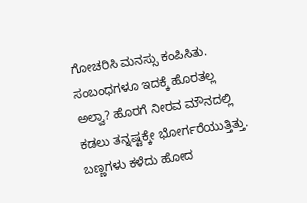ಗೋಚರಿಸಿ ಮನಸ್ಸು ಕಂಪಿಸಿತು. ಸಂಬಂಧಗಳೂ ಇದಕ್ಕೆ ಹೊರತಲ್ಲ ಅಲ್ವಾ? ಹೊರಗೆ ನೀರವ ಮೌನದಲ್ಲಿ ಕಡಲು ತನ್ನಷ್ಟಕ್ಕೇ ಭೋರ್ಗರೆಯುತ್ತಿತ್ತು. ಬಣ್ಣಗಳು ಕಳೆದು ಹೋದ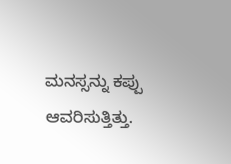ಮನಸ್ಸನ್ನು ಕಪ್ಪು ಆವರಿಸುತ್ತಿತ್ತು.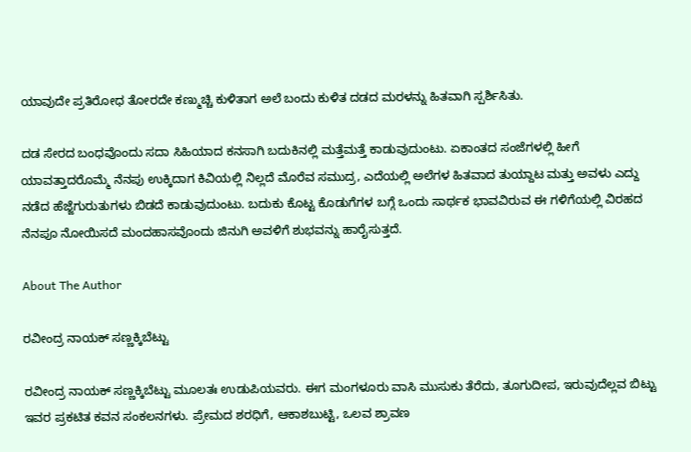ಯಾವುದೇ ಪ್ರತಿರೋಧ ತೋರದೇ ಕಣ್ಮುಚ್ಚಿ ಕುಳಿತಾಗ ಅಲೆ ಬಂದು ಕುಳಿತ ದಡದ ಮರಳನ್ನು ಹಿತವಾಗಿ ಸ್ಪರ್ಶಿಸಿತು.

ದಡ ಸೇರದ ಬಂಧವೊಂದು ಸದಾ ಸಿಹಿಯಾದ ಕನಸಾಗಿ ಬದುಕಿನಲ್ಲಿ ಮತ್ತೆಮತ್ತೆ ಕಾಡುವುದುಂಟು. ಏಕಾಂತದ ಸಂಜೆಗಳಲ್ಲಿ ಹೀಗೆ ಯಾವತ್ತಾದರೊಮ್ಮೆ ನೆನಪು ಉಕ್ಕಿದಾಗ ಕಿವಿಯಲ್ಲಿ ನಿಲ್ಲದೆ ಮೊರೆವ ಸಮುದ್ರ, ಎದೆಯಲ್ಲಿ ಅಲೆಗಳ ಹಿತವಾದ ತುಯ್ದಾಟ ಮತ್ತು ಅವಳು ಎದ್ದು ನಡೆದ ಹೆಜ್ಜೆಗುರುತುಗಳು ಬಿಡದೆ ಕಾಡುವುದುಂಟು. ಬದುಕು ಕೊಟ್ಟ ಕೊಡುಗೆಗಳ ಬಗ್ಗೆ ಒಂದು ಸಾರ್ಥಕ ಭಾವವಿರುವ ಈ ಗಳಿಗೆಯಲ್ಲಿ ವಿರಹದ ನೆನಪೂ ನೋಯಿಸದೆ ಮಂದಹಾಸವೊಂದು ಜಿನುಗಿ ಅವಳಿಗೆ ಶುಭವನ್ನು ಹಾರೈಸುತ್ತದೆ.

About The Author

ರವೀಂದ್ರ ನಾಯಕ್ ಸಣ್ಣಕ್ಕಿಬೆಟ್ಟು

ರವೀಂದ್ರ ನಾಯಕ್ ಸಣ್ಣಕ್ಕಿಬೆಟ್ಟು ಮೂಲತಃ ಉಡುಪಿಯವರು. ಈಗ ಮಂಗಳೂರು ವಾಸಿ ಮುಸುಕು ತೆರೆದು, ತೂಗುದೀಪ, ಇರುವುದೆಲ್ಲವ ಬಿಟ್ಟು ಇವರ ಪ್ರಕಟಿತ ಕವನ ಸಂಕಲನಗಳು. ಪ್ರೇಮದ ಶರಧಿಗೆ, ಆಕಾಶಬುಟ್ಟಿ, ಒಲವ ಶ್ರಾವಣ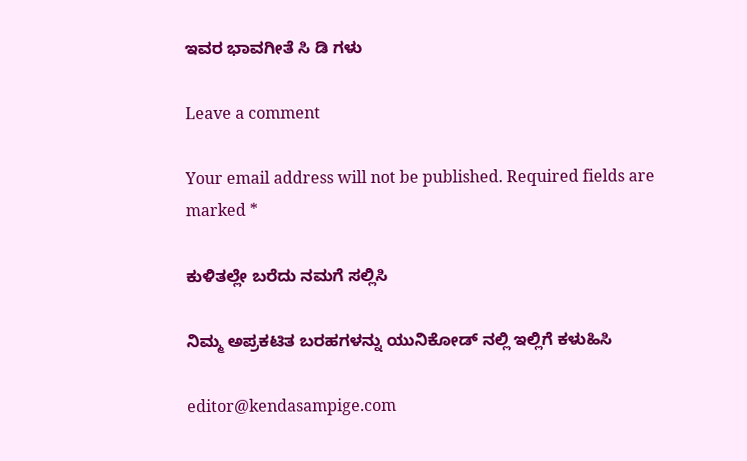ಇವರ ಭಾವಗೀತೆ ಸಿ ಡಿ ಗಳು

Leave a comment

Your email address will not be published. Required fields are marked *

ಕುಳಿತಲ್ಲೇ ಬರೆದು ನಮಗೆ ಸಲ್ಲಿಸಿ

ನಿಮ್ಮ ಅಪ್ರಕಟಿತ ಬರಹಗಳನ್ನು ಯುನಿಕೋಡ್ ನಲ್ಲಿ ಇಲ್ಲಿಗೆ ಕಳುಹಿಸಿ

editor@kendasampige.com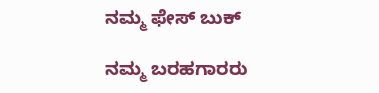ನಮ್ಮ ಫೇಸ್ ಬುಕ್

ನಮ್ಮ ಬರಹಗಾರರು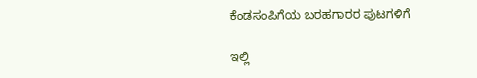ಕೆಂಡಸಂಪಿಗೆಯ ಬರಹಗಾರರ ಪುಟಗಳಿಗೆ

ಇಲ್ಲಿ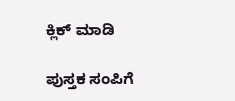ಕ್ಲಿಕ್ ಮಾಡಿ

ಪುಸ್ತಕ ಸಂಪಿಗೆ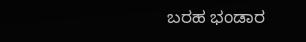ಬರಹ ಭಂಡಾರ